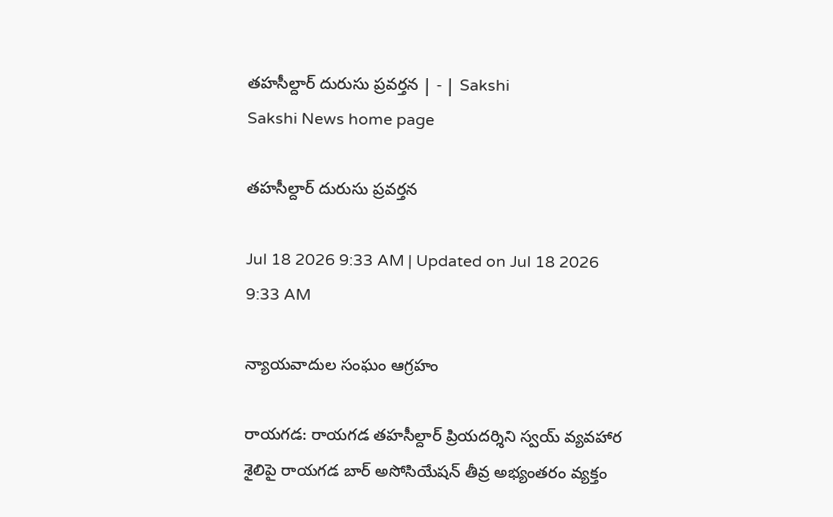తహసీల్దార్‌ దురుసు ప్రవర్తన | - | Sakshi
Sakshi News home page

తహసీల్దార్‌ దురుసు ప్రవర్తన

Jul 18 2026 9:33 AM | Updated on Jul 18 2026 9:33 AM

న్యాయవాదుల సంఘం ఆగ్రహం

రాయగడ: రాయగడ తహసీల్దార్‌ ప్రియదర్శిని స్వయ్‌ వ్యవహార శైలిపై రాయగడ బార్‌ అసోసియేషన్‌ తీవ్ర అభ్యంతరం వ్యక్తం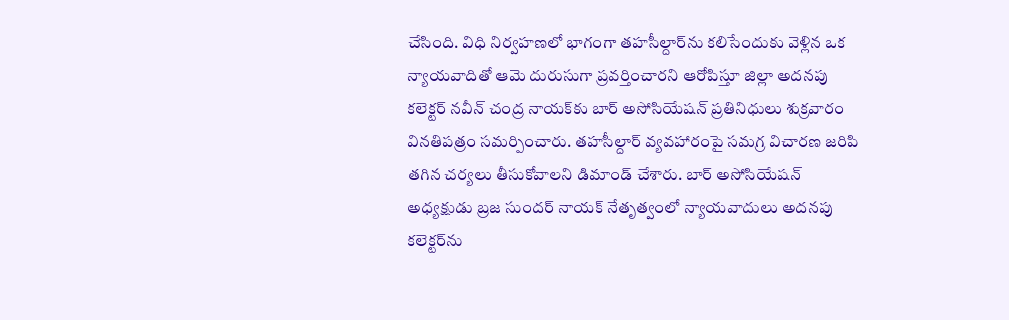చేసింది. విధి నిర్వహణలో భాగంగా తహసీల్దార్‌ను కలిసేందుకు వెళ్లిన ఒక న్యాయవాదితో ఆమె దురుసుగా ప్రవర్తించారని ఆరోపిస్తూ జిల్లా అదనపు కలెక్టర్‌ నవీన్‌ చంద్ర నాయక్‌కు బార్‌ అసోసియేషన్‌ ప్రతినిధులు శుక్రవారం వినతిపత్రం సమర్పించారు. తహసీల్దార్‌ వ్యవహారంపై సమగ్ర విచారణ జరిపి తగిన చర్యలు తీసుకోవాలని డిమాండ్‌ చేశారు. బార్‌ అసోసియేషన్‌ అధ్యక్షుడు బ్రజ సుందర్‌ నాయక్‌ నేతృత్వంలో న్యాయవాదులు అదనపు కలెక్టర్‌ను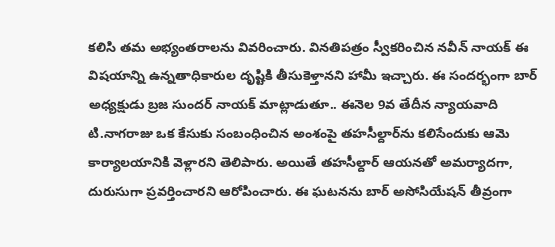కలిసి తమ అభ్యంతరాలను వివరించారు. వినతిపత్రం స్వీకరించిన నవీన్‌ నాయక్‌ ఈ విషయాన్ని ఉన్నతాధికారుల దృష్టికి తీసుకెళ్తానని హామీ ఇచ్చారు. ఈ సందర్భంగా బార్‌ అధ్యక్షుడు బ్రజ సుందర్‌ నాయక్‌ మాట్లాడుతూ.. ఈనెల 9వ తేదీన న్యాయవాది టి.నాగరాజు ఒక కేసుకు సంబంధించిన అంశంపై తహసీల్దార్‌ను కలిసేందుకు ఆమె కార్యాలయానికి వెళ్లారని తెలిపారు. అయితే తహసీల్దార్‌ ఆయనతో అమర్యాదగా, దురుసుగా ప్రవర్తించారని ఆరోపించారు. ఈ ఘటనను బార్‌ అసోసియేషన్‌ తీవ్రంగా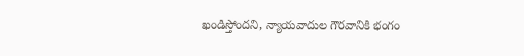ఖండిస్తోందని, న్యాయవాదుల గౌరవానికి భంగం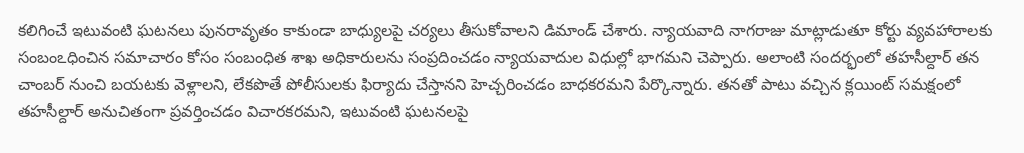కలిగించే ఇటువంటి ఘటనలు పునరావృతం కాకుండా బాధ్యులపై చర్యలు తీసుకోవాలని డిమాండ్‌ చేశారు. న్యాయవాది నాగరాజు మాట్లాడుతూ కోర్టు వ్యవహారాలకు సంబంఽధించిన సమాచారం కోసం సంబంధిత శాఖ అధికారులను సంప్రదించడం న్యాయవాదుల విధుల్లో భాగమని చెప్పారు. అలాంటి సందర్భంలో తహసీల్దార్‌ తన చాంబర్‌ నుంచి బయటకు వెళ్లాలని, లేకపొతే పోలీసులకు ఫిర్యాదు చేస్తానని హెచ్చరించడం బాధకరమని పేర్కొన్నారు. తనతో పాటు వచ్చిన క్లయింట్‌ సమక్షంలో తహసీల్దార్‌ అనుచితంగా ప్రవర్తించడం విచారకరమని, ఇటువంటి ఘటనలపై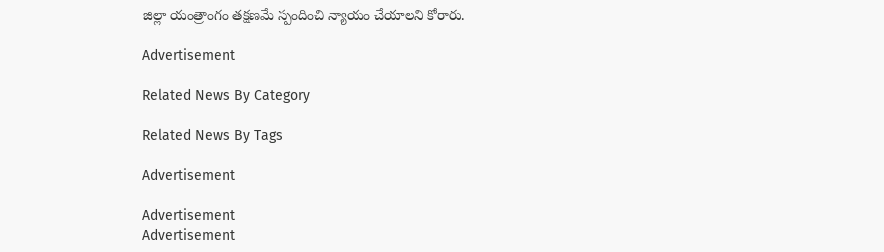జిల్లా యంత్రాంగం తక్షణమే స్పందించి న్యాయం చేయాలని కోరారు.

Advertisement

Related News By Category

Related News By Tags

Advertisement

Advertisement
Advertisement